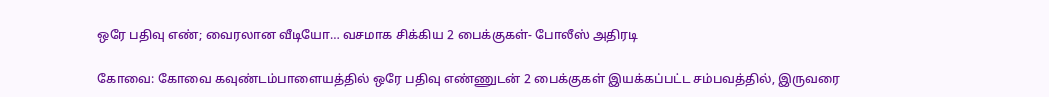ஒரே பதிவு எண்; வைரலான வீடியோ… வசமாக சிக்கிய 2 பைக்குகள்- போலீஸ் அதிரடி

கோவை: கோவை கவுண்டம்பாளையத்தில் ஒரே பதிவு எண்ணுடன் 2 பைக்குகள் இயக்கப்பட்ட சம்பவத்தில், இருவரை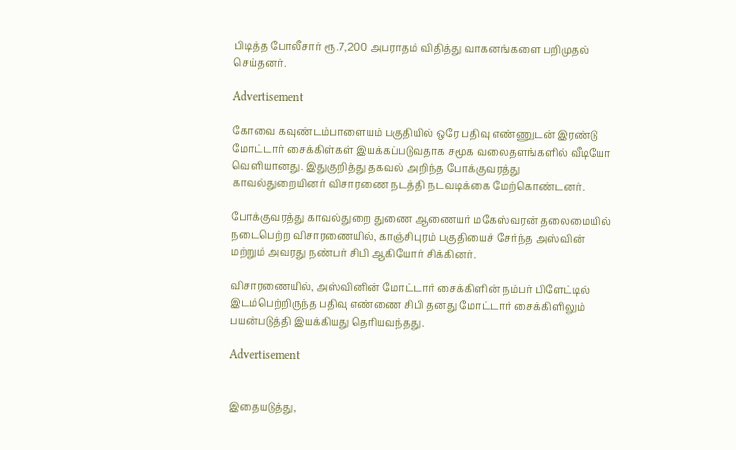பிடித்த போலீசார் ரூ.7,200 அபராதம் விதித்து வாகனங்களை பறிமுதல் செய்தனர்.

Advertisement

கோவை கவுண்டம்பாளையம் பகுதியில் ஒரே பதிவு எண்ணுடன் இரண்டு மோட்டார் சைக்கிள்கள் இயக்கப்படுவதாக சமூக வலைதளங்களில் வீடியோ வெளியானது. இதுகுறித்து தகவல் அறிந்த போக்குவரத்து காவல்துறையினர் விசாரணை நடத்தி நடவடிக்கை மேற்கொண்டனர்.

போக்குவரத்து காவல்துறை துணை ஆணையர் மகேஸ்வரன் தலைமையில் நடைபெற்ற விசாரணையில், காஞ்சிபுரம் பகுதியைச் சேர்ந்த அஸ்வின் மற்றும் அவரது நண்பர் சிபி ஆகியோர் சிக்கினர்.

விசாரணையில், அஸ்வினின் மோட்டார் சைக்கிளின் நம்பர் பிளேட்டில் இடம்பெற்றிருந்த பதிவு எண்ணை சிபி தனது மோட்டார் சைக்கிளிலும் பயன்படுத்தி இயக்கியது தெரியவந்தது.

Advertisement


இதையடுத்து,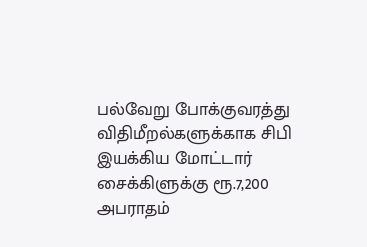பல்வேறு போக்குவரத்து விதிமீறல்களுக்காக சிபி இயக்கிய மோட்டார் சைக்கிளுக்கு ரூ.7,200 அபராதம்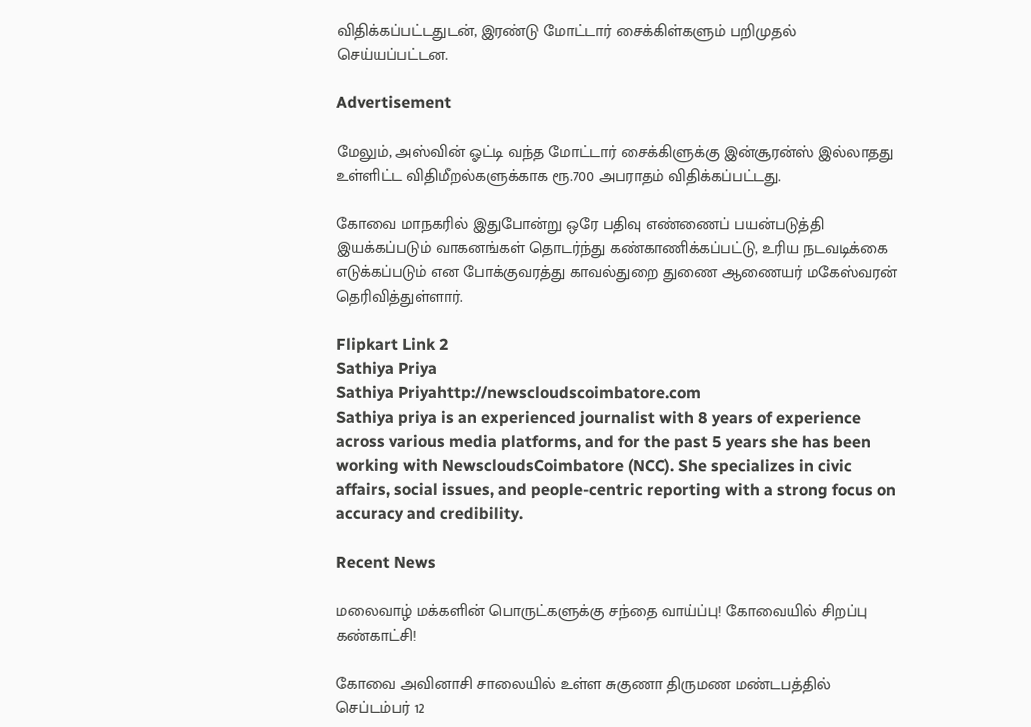விதிக்கப்பட்டதுடன், இரண்டு மோட்டார் சைக்கிள்களும் பறிமுதல் செய்யப்பட்டன.

Advertisement

மேலும், அஸ்வின் ஓட்டி வந்த மோட்டார் சைக்கிளுக்கு இன்சூரன்ஸ் இல்லாதது உள்ளிட்ட விதிமீறல்களுக்காக ரூ.700 அபராதம் விதிக்கப்பட்டது.

கோவை மாநகரில் இதுபோன்று ஒரே பதிவு எண்ணைப் பயன்படுத்தி இயக்கப்படும் வாகனங்கள் தொடர்ந்து கண்காணிக்கப்பட்டு, உரிய நடவடிக்கை எடுக்கப்படும் என போக்குவரத்து காவல்துறை துணை ஆணையர் மகேஸ்வரன் தெரிவித்துள்ளார்.

Flipkart Link 2
Sathiya Priya
Sathiya Priyahttp://newscloudscoimbatore.com
Sathiya priya is an experienced journalist with 8 years of experience across various media platforms, and for the past 5 years she has been working with NewscloudsCoimbatore (NCC). She specializes in civic affairs, social issues, and people-centric reporting with a strong focus on accuracy and credibility.

Recent News

மலைவாழ் மக்களின் பொருட்களுக்கு சந்தை வாய்ப்பு! கோவையில் சிறப்பு கண்காட்சி!

கோவை அவினாசி சாலையில் உள்ள சுகுணா திருமண மண்டபத்தில் செப்டம்பர் 12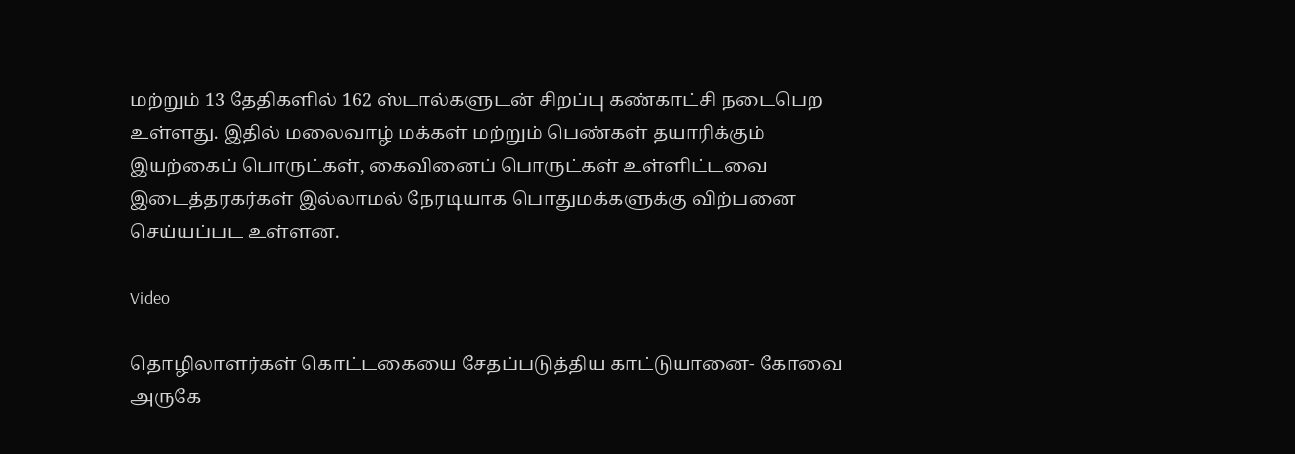மற்றும் 13 தேதிகளில் 162 ஸ்டால்களுடன் சிறப்பு கண்காட்சி நடைபெற உள்ளது. இதில் மலைவாழ் மக்கள் மற்றும் பெண்கள் தயாரிக்கும் இயற்கைப் பொருட்கள், கைவினைப் பொருட்கள் உள்ளிட்டவை இடைத்தரகர்கள் இல்லாமல் நேரடியாக பொதுமக்களுக்கு விற்பனை செய்யப்பட உள்ளன.

Video

தொழிலாளர்கள் கொட்டகையை சேதப்படுத்திய காட்டுயானை- கோவை அருகே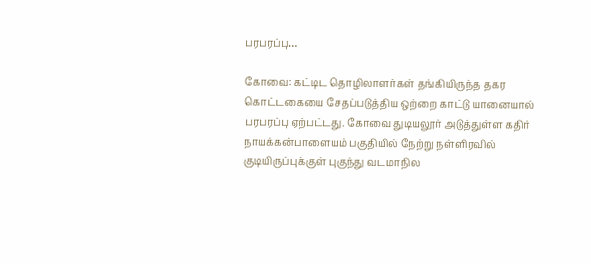பரபரப்பு…

கோவை: கட்டிட தொழிலாளர்கள் தங்கியிருந்த தகர கொட்டகையை சேதப்படுத்திய ஒற்றை காட்டு யானையால் பரபரப்பு ஏற்பட்டது. கோவை துடியலூர் அடுத்துள்ள கதிர் நாயக்கன்பாளையம் பகுதியில் நேற்று நள்ளிரவில் குடியிருப்புக்குள் புகுந்து வடமாநில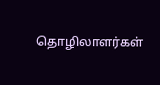தொழிலாளர்கள்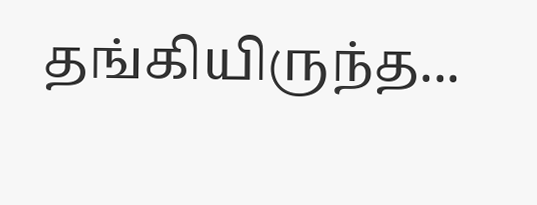தங்கியிருந்த...